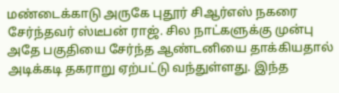மண்டைக்காடு அருகே புதூர் சிஆர்எஸ் நகரை சேர்ந்தவர் ஸ்டீபன் ராஜ். சில நாட்களுக்கு முன்பு அதே பகுதியை சேர்ந்த ஆண்டனியை தாக்கியதால் அடிக்கடி தகராறு ஏற்பட்டு வந்துள்ளது. இந்த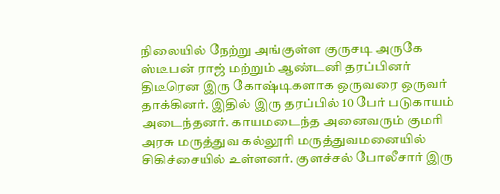நிலையில் நேற்று அங்குள்ள குருசடி அருகே ஸ்டீபன் ராஜ் மற்றும் ஆண்டனி தரப்பினர் திடீரென இரு கோஷ்டிகளாக ஒருவரை ஒருவர் தாக்கினர். இதில் இரு தரப்பில் 10 பேர் படுகாயம் அடைந்தனர். காயமடைந்த அனைவரும் குமரி அரசு மருத்துவ கல்லூரி மருத்துவமனையில் சிகிச்சையில் உள்ளனர். குளச்சல் போலீசார் இரு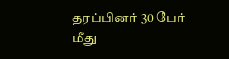தரப்பினர் 30 பேர் மீது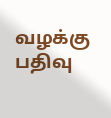வழக்கு பதிவு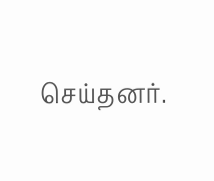செய்தனர்.